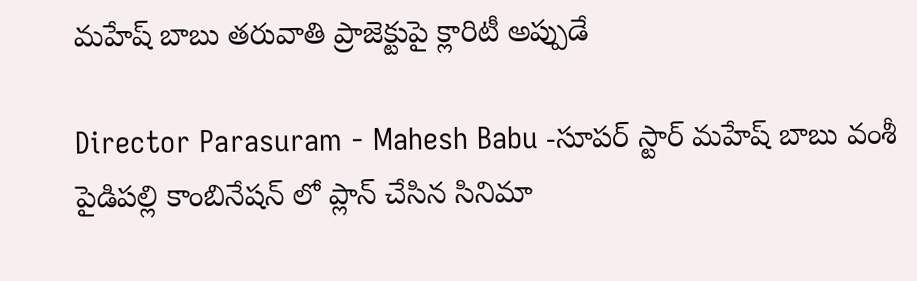మహేష్ బాబు తరువాతి ప్రాజెక్టుపై క్లారిటీ అప్పుడే

Director Parasuram - Mahesh Babu -సూపర్ స్టార్ మహేష్ బాబు వంశీ పైడిపల్లి కాంబినేషన్ లో ప్లాన్ చేసిన సినిమా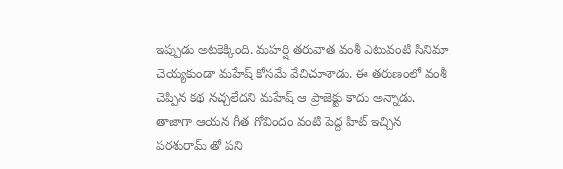ఇప్పుడు అటకెక్కింది. మహర్షి తరువాత వంశీ ఎటువంటి సినిమా చెయ్యకుండా మహేష్ కోసమే వేచిచూశాడు. ఈ తరుణంలో వంశీ చెప్పిన కథ నచ్చలేదని మహేష్ ఆ ప్రాజెక్టు కాదు అన్నాడు. తాజాగా ఆయన గీత గోవిందం వంటి పెద్ద హిట్ ఇచ్చిన పరశురామ్ తో పని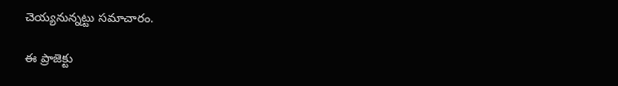చెయ్యనున్నట్టు సమాచారం.

ఈ ప్రాజెక్టు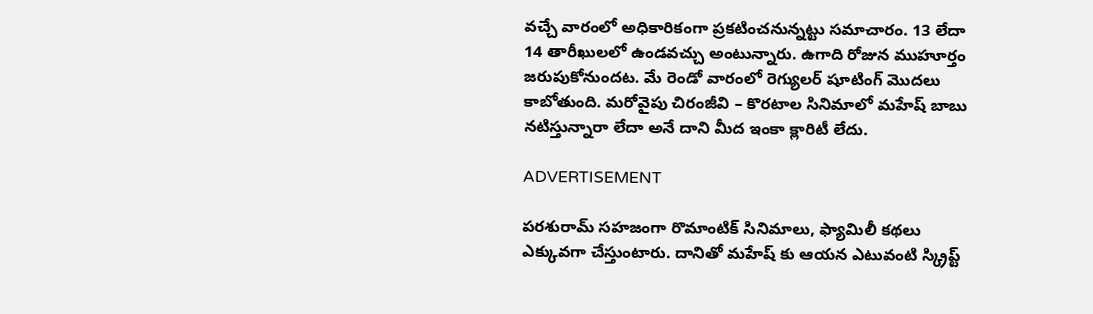వచ్చే వారంలో అధికారికంగా ప్రకటించనున్నట్టు సమాచారం. 13 లేదా 14 తారీఖులలో ఉండవచ్చు అంటున్నారు. ఉగాది రోజున ముహూర్తం జరుపుకోనుందట. మే రెండో వారంలో రెగ్యులర్ షూటింగ్ మొదలు కాబోతుంది. మరోవైపు చిరంజీవి – కొరటాల సినిమాలో మహేష్ బాబు నటిస్తున్నారా లేదా అనే దాని మీద ఇంకా క్లారిటీ లేదు.

ADVERTISEMENT

పరశురామ్ సహజంగా రొమాంటిక్ సినిమాలు, ఫ్యామిలీ కథలు ఎక్కువగా చేస్తుంటారు. దానితో మహేష్ కు ఆయన ఎటువంటి స్క్రిప్ట్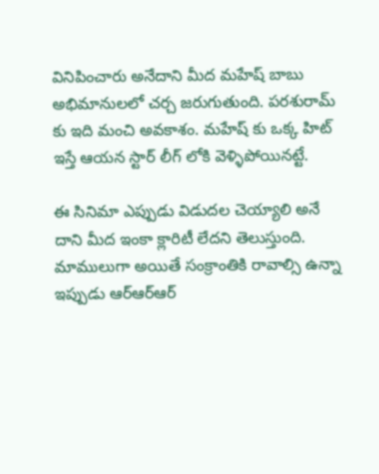వినిపించారు అనేదాని మీద మహేష్ బాబు అభిమానులలో చర్చ జరుగుతుంది. పరశురామ్ కు ఇది మంచి అవకాశం. మహేష్ కు ఒక్క హిట్ ఇస్తే ఆయన స్టార్ లీగ్ లోకి వెళ్ళిపోయినట్టే.

ఈ సినిమా ఎప్పుడు విడుదల చెయ్యాలి అనే దాని మీద ఇంకా క్లారిటీ లేదని తెలుస్తుంది. మాములుగా అయితే సంక్రాంతికి రావాల్సి ఉన్నా ఇప్పుడు ఆర్ఆర్ఆర్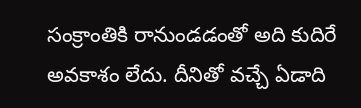సంక్రాంతికి రానుండడంతో అది కుదిరే అవకాశం లేదు. దీనితో వచ్చే ఏడాది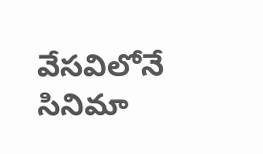వేసవిలోనే సినిమా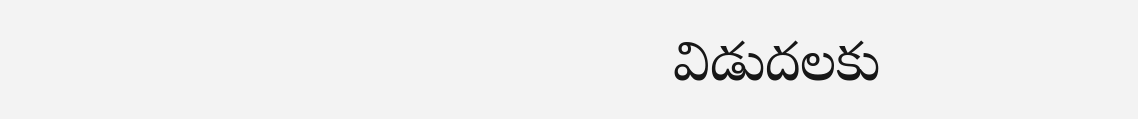విడుదలకు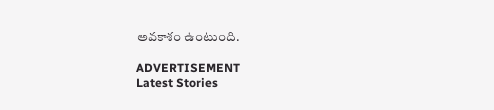అవకాశం ఉంటుంది.

ADVERTISEMENT
Latest Stories